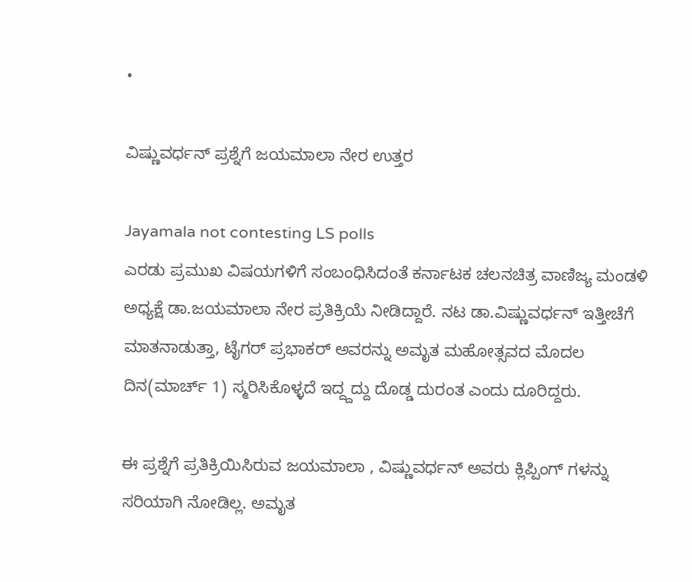•

ವಿಷ್ಣುವರ್ಧನ್ ಪ್ರಶ್ನೆಗೆ ಜಯಮಾಲಾ ನೇರ ಉತ್ತರ

Jayamala not contesting LS polls
ಎರಡು ಪ್ರಮುಖ ವಿಷಯಗಳಿಗೆ ಸಂಬಂಧಿಸಿದಂತೆ ಕರ್ನಾಟಕ ಚಲನಚಿತ್ರ ವಾಣಿಜ್ಯ ಮಂಡಳಿ ಅಧ್ಯಕ್ಷೆ ಡಾ.ಜಯಮಾಲಾ ನೇರ ಪ್ರತಿಕ್ರಿಯೆ ನೀಡಿದ್ದಾರೆ. ನಟ ಡಾ.ವಿಷ್ಣುವರ್ಧನ್ ಇತ್ತೀಚೆಗೆ ಮಾತನಾಡುತ್ತಾ, ಟೈಗರ್ ಪ್ರಭಾಕರ್ ಅವರನ್ನು ಅಮೃತ ಮಹೋತ್ಸವದ ಮೊದಲ ದಿನ(ಮಾರ್ಚ್ 1) ಸ್ಮರಿಸಿಕೊಳ್ಳದೆ ಇದ್ದ್ದದ್ದು ದೊಡ್ಡ ದುರಂತ ಎಂದು ದೂರಿದ್ದರು.

ಈ ಪ್ರಶ್ನೆಗೆ ಪ್ರತಿಕ್ರಿಯಿಸಿರುವ ಜಯಮಾಲಾ , ವಿಷ್ಣುವರ್ಧನ್ ಅವರು ಕ್ಲಿಪ್ಪಿಂಗ್ ಗಳನ್ನು ಸರಿಯಾಗಿ ನೋಡಿಲ್ಲ. ಅಮೃತ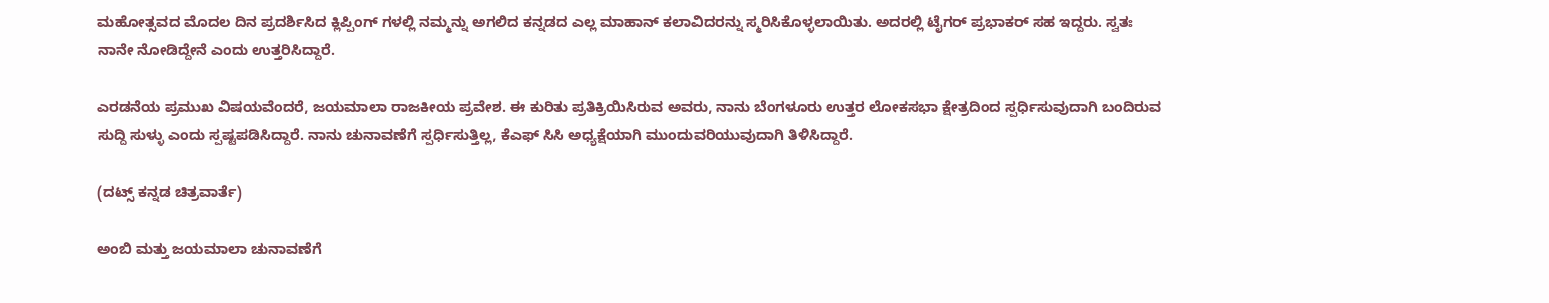ಮಹೋತ್ಸವದ ಮೊದಲ ದಿನ ಪ್ರದರ್ಶಿಸಿದ ಕ್ಲಿಪ್ಪಿಂಗ್ ಗಳಲ್ಲಿ ನಮ್ಮನ್ನು ಅಗಲಿದ ಕನ್ನಡದ ಎಲ್ಲ ಮಾಹಾನ್ ಕಲಾವಿದರನ್ನು ಸ್ಮರಿಸಿಕೊಳ್ಳಲಾಯಿತು. ಅದರಲ್ಲಿ ಟೈಗರ್ ಪ್ರಭಾಕರ್ ಸಹ ಇದ್ದರು. ಸ್ವತಃ ನಾನೇ ನೋಡಿದ್ದೇನೆ ಎಂದು ಉತ್ತರಿಸಿದ್ದಾರೆ.

ಎರಡನೆಯ ಪ್ರಮುಖ ವಿಷಯವೆಂದರೆ, ಜಯಮಾಲಾ ರಾಜಕೀಯ ಪ್ರವೇಶ. ಈ ಕುರಿತು ಪ್ರತಿಕ್ರಿಯಿಸಿರುವ ಅವರು, ನಾನು ಬೆಂಗಳೂರು ಉತ್ತರ ಲೋಕಸಭಾ ಕ್ಷೇತ್ರದಿಂದ ಸ್ಪರ್ಧಿಸುವುದಾಗಿ ಬಂದಿರುವ ಸುದ್ದಿ ಸುಳ್ಳು ಎಂದು ಸ್ಪಷ್ಟಪಡಿಸಿದ್ದಾರೆ. ನಾನು ಚುನಾವಣೆಗೆ ಸ್ಪರ್ಧಿಸುತ್ತಿಲ್ಲ, ಕೆಎಫ್ ಸಿಸಿ ಅಧ್ಯಕ್ಷೆಯಾಗಿ ಮುಂದುವರಿಯುವುದಾಗಿ ತಿಳಿಸಿದ್ದಾರೆ.

(ದಟ್ಸ್ ಕನ್ನಡ ಚಿತ್ರವಾರ್ತೆ)

ಅಂಬಿ ಮತ್ತು ಜಯಮಾಲಾ ಚುನಾವಣೆಗೆ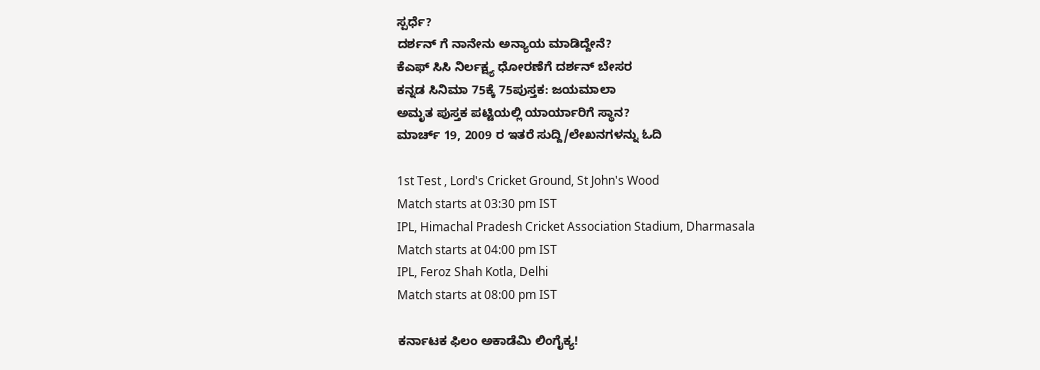ಸ್ಪರ್ಧೆ?
ದರ್ಶನ್ ಗೆ ನಾನೇನು ಅನ್ಯಾಯ ಮಾಡಿದ್ದೇನೆ?
ಕೆಎಫ್ ಸಿಸಿ ನಿರ್ಲಕ್ಷ್ಯ ಧೋರಣೆಗೆ ದರ್ಶನ್ ಬೇಸರ
ಕನ್ನಡ ಸಿನಿಮಾ 75ಕ್ಕೆ 75ಪುಸ್ತಕ: ಜಯಮಾಲಾ
ಅಮೃತ ಪುಸ್ತಕ ಪಟ್ಟಿಯಲ್ಲಿ ಯಾರ್ಯಾರಿಗೆ ಸ್ಥಾನ?
ಮಾರ್ಚ್ 19, 2009 ರ ಇತರೆ ಸುದ್ದಿ/ಲೇಖನಗಳನ್ನು ಓದಿ

1st Test , Lord's Cricket Ground, St John's Wood
Match starts at 03:30 pm IST
IPL, Himachal Pradesh Cricket Association Stadium, Dharmasala
Match starts at 04:00 pm IST
IPL, Feroz Shah Kotla, Delhi
Match starts at 08:00 pm IST

ಕರ್ನಾಟಕ ಫಿಲಂ ಅಕಾಡೆಮಿ ಲಿಂಗೈಕ್ಯ!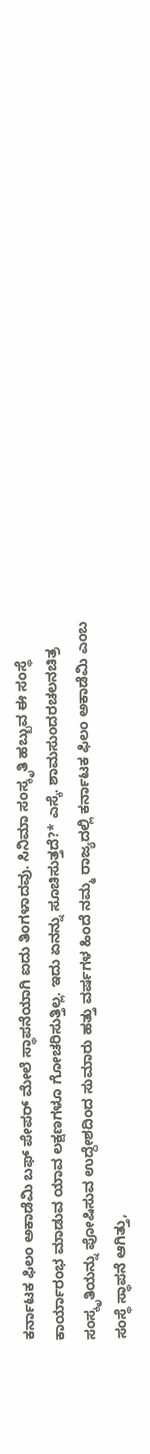ಕರ್ನಾಟಕ ಫಿಲಂ ಅಕಾಡೆಮಿ ಬಫ್ ಪೇಪರ್ ಮೇಲೆ ಸ್ಥಾಪನೆಯಾಗಿ ಐದು ತಿಂಗಳಾದವು. ಸಿನಿಮಾ ಸಂಸ್ಕೃತಿ ಹಬ್ಬುವ ಈ ಸಂಸ್ಥೆ ಕಾರ್ಯಾರಂಭ ಮಾಡುವ ಯಾವ ಲಕ್ಷಣಗಳೂ ಗೋಚರಿಸುತ್ತಿಲ್ಲ. ಇದು ಏನನ್ನು ಸೂಚಿಸುತ್ತದೆ?* ಎಸ್ಕೆ. ಶಾಮಸುಂದರಚಲನಚಿತ್ರ ಸಂಸ್ಕೃತಿಯನ್ನು ಪೋಷಿಸುವ ಉದ್ದೇಶದಿಂದ ಸುಮಾರು ಹತ್ತು ವರ್ಷಗಳ ಹಿಂದೆ ನಮ್ಮ ರಾಜ್ಯದಲ್ಲಿ ಕರ್ನಾಟಕ ಫಿಲಂ ಅಕಾಡೆಮಿ ಎಂಬ ಸಂಸ್ಥೆ ಸ್ಥಾಪನೆ ಆಗಿತ್ತು,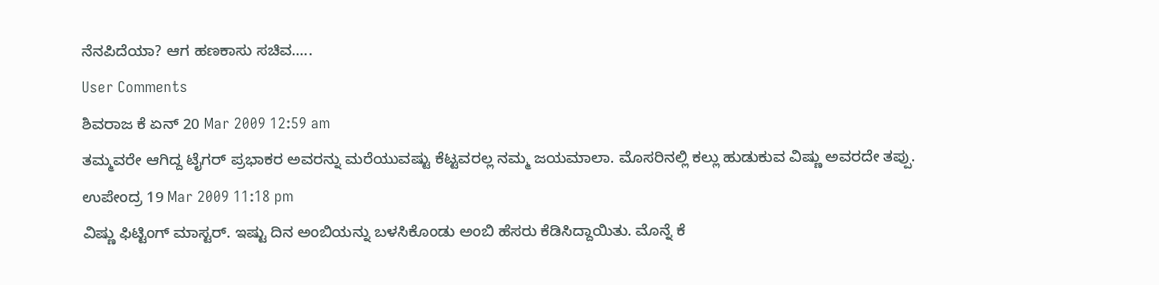ನೆನಪಿದೆಯಾ? ಆಗ ಹಣಕಾಸು ಸಚಿವ.....
User Comments
ಶಿವರಾಜ ಕೆ ಏನ್ 20 Mar 2009 12:59 am
ತಮ್ಮವರೇ ಆಗಿದ್ದ ಟೈಗರ್ ಪ್ರಭಾಕರ ಅವರನ್ನು ಮರೆಯುವಷ್ಟು ಕೆಟ್ಟವರಲ್ಲ ನಮ್ಮ ಜಯಮಾಲಾ. ಮೊಸರಿನಲ್ಲಿ ಕಲ್ಲು ಹುಡುಕುವ ವಿಷ್ಣು ಅವರದೇ ತಪ್ಪು.
ಉಪೇಂದ್ರ 19 Mar 2009 11:18 pm
ವಿಷ್ಣು ಫಿಟ್ಟಿಂಗ್ ಮಾಸ್ಟರ್. ಇಷ್ಟು ದಿನ ಅಂಬಿಯನ್ನು ಬಳಸಿಕೊಂಡು ಅಂಬಿ ಹೆಸರು ಕೆಡಿಸಿದ್ದಾಯಿತು. ಮೊನ್ನೆ ಕೆ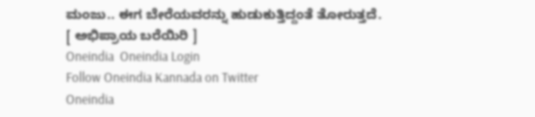ಮಂಜು.. ಈಗ ಬೇರೆಯವರನ್ನು ಹುಡುಕುತ್ತಿದ್ದಂತೆ ತೋರುತ್ತದೆ.
[ ಅಭಿಪ್ರಾಯ ಬರೆಯಿರಿ ]
Oneindia  Oneindia Login
Follow Oneindia Kannada on Twitter
Oneindia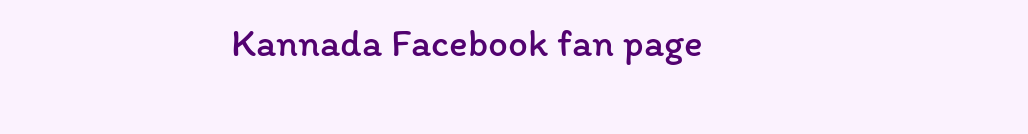Kannada Facebook fan page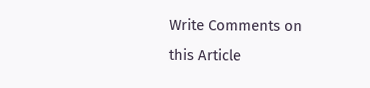Write Comments on this Article